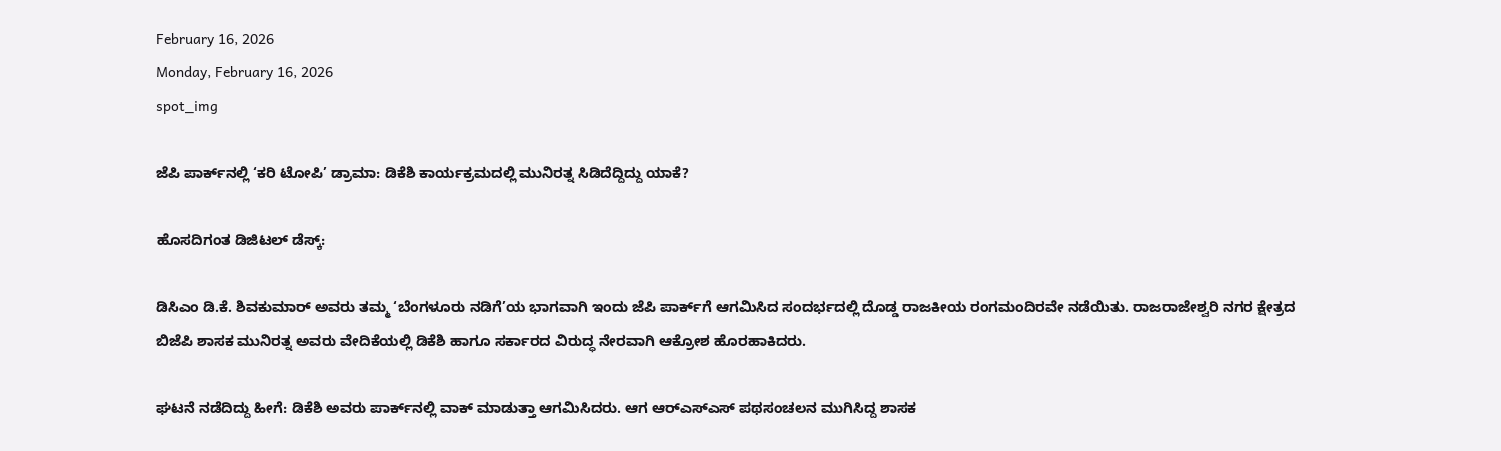February 16, 2026
Monday, February 16, 2026
spot_img

ಜೆಪಿ ಪಾರ್ಕ್‌ನಲ್ಲಿ ‘ಕರಿ ಟೋಪಿ’ ಡ್ರಾಮಾ: ಡಿಕೆಶಿ ಕಾರ್ಯಕ್ರಮದಲ್ಲಿ ಮುನಿರತ್ನ ಸಿಡಿದೆದ್ದಿದ್ದು ಯಾಕೆ?

ಹೊಸದಿಗಂತ ಡಿಜಿಟಲ್ ಡೆಸ್ಕ್:

ಡಿಸಿಎಂ ಡಿ.ಕೆ. ಶಿವಕುಮಾರ್ ಅವರು ತಮ್ಮ ‘ಬೆಂಗಳೂರು ನಡಿಗೆ’ಯ ಭಾಗವಾಗಿ ಇಂದು ಜೆಪಿ ಪಾರ್ಕ್‌ಗೆ ಆಗಮಿಸಿದ ಸಂದರ್ಭದಲ್ಲಿ ದೊಡ್ಡ ರಾಜಕೀಯ ರಂಗಮಂದಿರವೇ ನಡೆಯಿತು. ರಾಜರಾಜೇಶ್ವರಿ ನಗರ ಕ್ಷೇತ್ರದ ಬಿಜೆಪಿ ಶಾಸಕ ಮುನಿರತ್ನ ಅವರು ವೇದಿಕೆಯಲ್ಲಿ ಡಿಕೆಶಿ ಹಾಗೂ ಸರ್ಕಾರದ ವಿರುದ್ಧ ನೇರವಾಗಿ ಆಕ್ರೋಶ ಹೊರಹಾಕಿದರು.

ಘಟನೆ ನಡೆದಿದ್ದು ಹೀಗೆ: ಡಿಕೆಶಿ ಅವರು ಪಾರ್ಕ್‌ನಲ್ಲಿ ವಾಕ್ ಮಾಡುತ್ತಾ ಆಗಮಿಸಿದರು. ಆಗ ಆರ್‌ಎಸ್‌ಎಸ್ ಪಥಸಂಚಲನ ಮುಗಿಸಿದ್ದ ಶಾಸಕ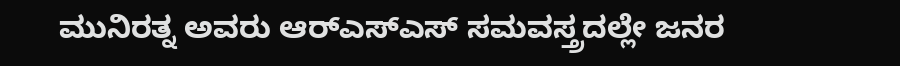ಮುನಿರತ್ನ ಅವರು ಆರ್‌ಎಸ್‌ಎಸ್‌ ಸಮವಸ್ತ್ರದಲ್ಲೇ ಜನರ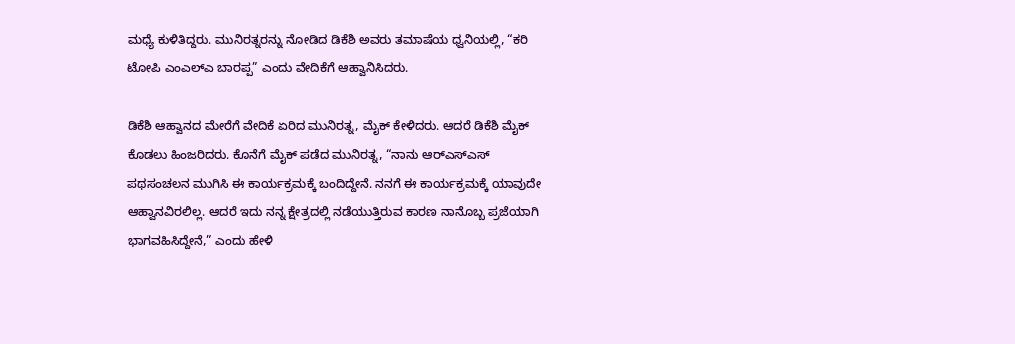ಮಧ್ಯೆ ಕುಳಿತಿದ್ದರು. ಮುನಿರತ್ನರನ್ನು ನೋಡಿದ ಡಿಕೆಶಿ ಅವರು ತಮಾಷೆಯ ಧ್ವನಿಯಲ್ಲಿ, “ಕರಿ ಟೋಪಿ ಎಂಎಲ್ಎ ಬಾರಪ್ಪ” ಎಂದು ವೇದಿಕೆಗೆ ಆಹ್ವಾನಿಸಿದರು.

ಡಿಕೆಶಿ ಆಹ್ವಾನದ ಮೇರೆಗೆ ವೇದಿಕೆ ಏರಿದ ಮುನಿರತ್ನ, ಮೈಕ್ ಕೇಳಿದರು. ಆದರೆ ಡಿಕೆಶಿ ಮೈಕ್ ಕೊಡಲು ಹಿಂಜರಿದರು. ಕೊನೆಗೆ ಮೈಕ್ ಪಡೆದ ಮುನಿರತ್ನ, “ನಾನು ಆರ್‌ಎಸ್‌ಎಸ್‌ ಪಥಸಂಚಲನ ಮುಗಿಸಿ ಈ ಕಾರ್ಯಕ್ರಮಕ್ಕೆ ಬಂದಿದ್ದೇನೆ. ನನಗೆ ಈ ಕಾರ್ಯಕ್ರಮಕ್ಕೆ ಯಾವುದೇ ಆಹ್ವಾನವಿರಲಿಲ್ಲ. ಆದರೆ ಇದು ನನ್ನ ಕ್ಷೇತ್ರದಲ್ಲಿ ನಡೆಯುತ್ತಿರುವ ಕಾರಣ ನಾನೊಬ್ಬ ಪ್ರಜೆಯಾಗಿ ಭಾಗವಹಿಸಿದ್ದೇನೆ,” ಎಂದು ಹೇಳಿ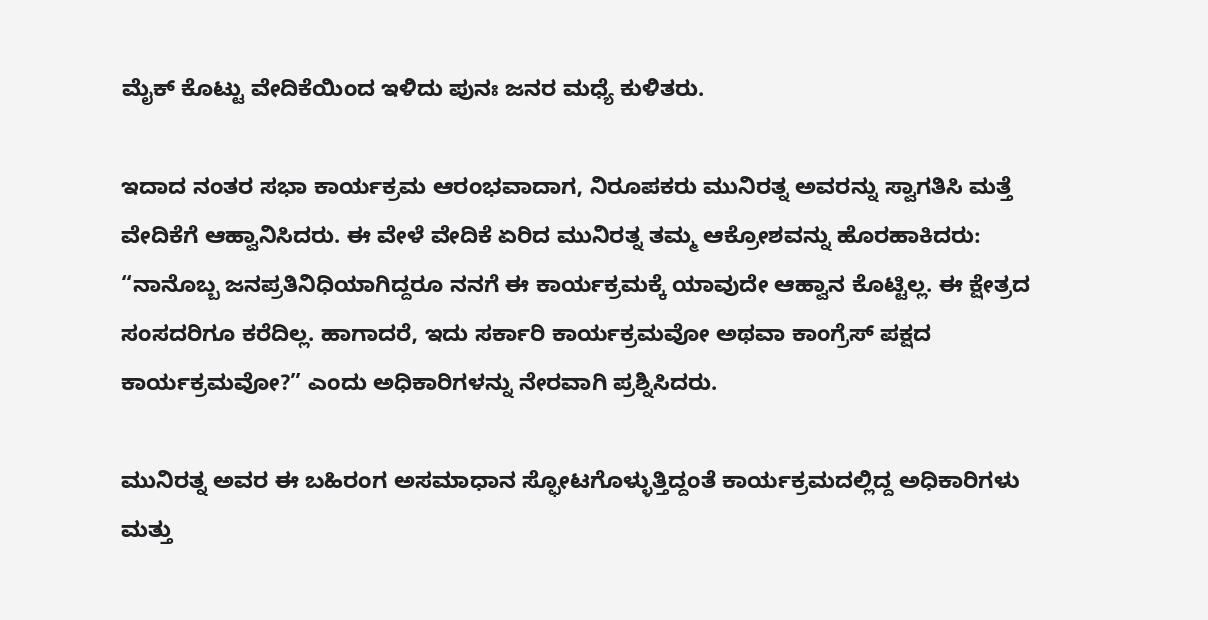ಮೈಕ್ ಕೊಟ್ಟು ವೇದಿಕೆಯಿಂದ ಇಳಿದು ಪುನಃ ಜನರ ಮಧ್ಯೆ ಕುಳಿತರು.

ಇದಾದ ನಂತರ ಸಭಾ ಕಾರ್ಯಕ್ರಮ ಆರಂಭವಾದಾಗ, ನಿರೂಪಕರು ಮುನಿರತ್ನ ಅವರನ್ನು ಸ್ವಾಗತಿಸಿ ಮತ್ತೆ ವೇದಿಕೆಗೆ ಆಹ್ವಾನಿಸಿದರು. ಈ ವೇಳೆ ವೇದಿಕೆ ಏರಿದ ಮುನಿರತ್ನ ತಮ್ಮ ಆಕ್ರೋಶವನ್ನು ಹೊರಹಾಕಿದರು: “ನಾನೊಬ್ಬ ಜನಪ್ರತಿನಿಧಿಯಾಗಿದ್ದರೂ ನನಗೆ ಈ ಕಾರ್ಯಕ್ರಮಕ್ಕೆ ಯಾವುದೇ ಆಹ್ವಾನ ಕೊಟ್ಟಿಲ್ಲ. ಈ ಕ್ಷೇತ್ರದ ಸಂಸದರಿಗೂ ಕರೆದಿಲ್ಲ. ಹಾಗಾದರೆ, ಇದು ಸರ್ಕಾರಿ ಕಾರ್ಯಕ್ರಮವೋ ಅಥವಾ ಕಾಂಗ್ರೆಸ್‌ ಪಕ್ಷದ ಕಾರ್ಯಕ್ರಮವೋ?” ಎಂದು ಅಧಿಕಾರಿಗಳನ್ನು ನೇರವಾಗಿ ಪ್ರಶ್ನಿಸಿದರು.

ಮುನಿರತ್ನ ಅವರ ಈ ಬಹಿರಂಗ ಅಸಮಾಧಾನ ಸ್ಫೋಟಗೊಳ್ಳುತ್ತಿದ್ದಂತೆ ಕಾರ್ಯಕ್ರಮದಲ್ಲಿದ್ದ ಅಧಿಕಾರಿಗಳು ಮತ್ತು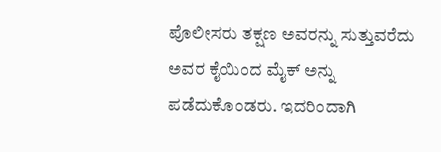ಪೊಲೀಸರು ತಕ್ಷಣ ಅವರನ್ನು ಸುತ್ತುವರೆದು ಅವರ ಕೈಯಿಂದ ಮೈಕ್ ಅನ್ನು ಪಡೆದುಕೊಂಡರು. ಇದರಿಂದಾಗಿ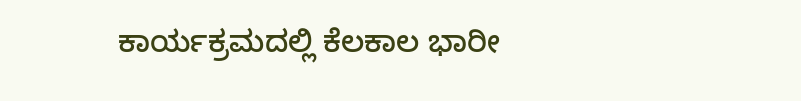ಕಾರ್ಯಕ್ರಮದಲ್ಲಿ ಕೆಲಕಾಲ ಭಾರೀ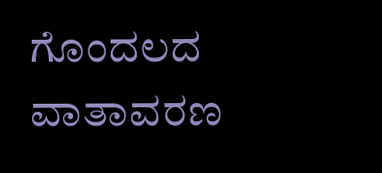ಗೊಂದಲದ ವಾತಾವರಣ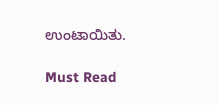ಉಂಟಾಯಿತು.

Must Read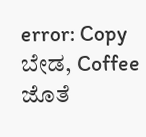error: Copy ಬೇಡ, Coffee ಜೊತೆ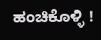ಹಂಚಿಕೊಳ್ಳಿ !